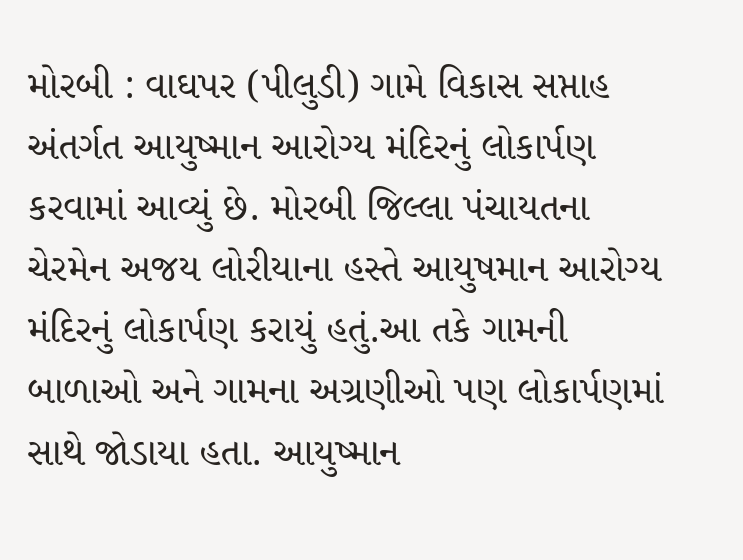મોરબી : વાઘપર (પીલુડી) ગામે વિકાસ સપ્તાહ અંતર્ગત આયુષ્માન આરોગ્ય મંદિરનું લોકાર્પણ કરવામાં આવ્યું છે. મોરબી જિલ્લા પંચાયતના ચેરમેન અજય લોરીયાના હસ્તે આયુષમાન આરોગ્ય મંદિરનું લોકાર્પણ કરાયું હતું.આ તકે ગામની બાળાઓ અને ગામના અગ્રણીઓ પણ લોકાર્પણમાં સાથે જોડાયા હતા. આયુષ્માન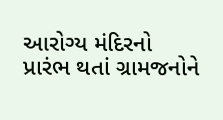આરોગ્ય મંદિરનો પ્રારંભ થતાં ગ્રામજનોને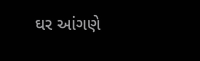ઘર આંગણે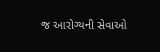જ આરોગ્યની સેવાઓ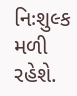નિઃશુલ્ક મળી રહેશે.